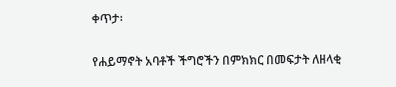ቀጥታ፡

የሐይማኖት አባቶች ችግሮችን በምክክር በመፍታት ለዘላቂ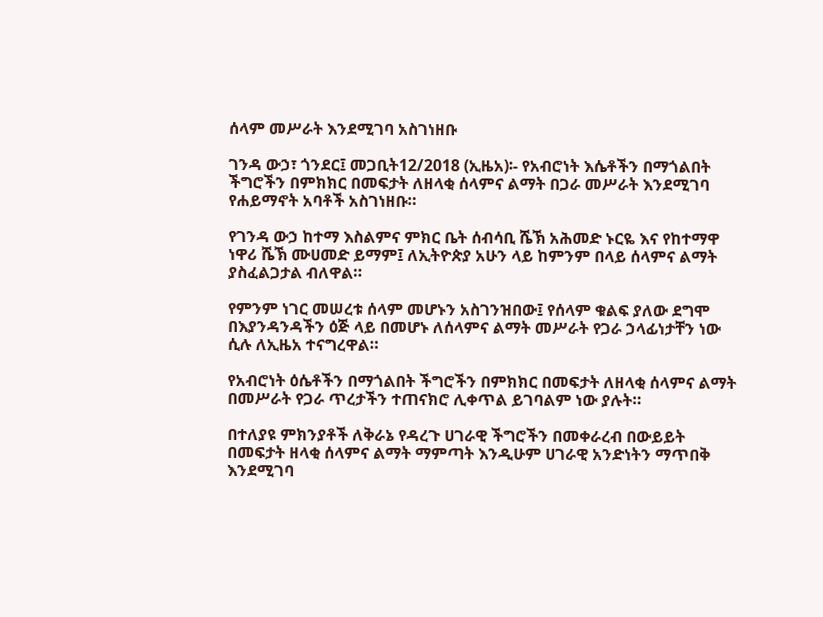ሰላም መሥራት እንደሚገባ አስገነዘቡ

ገንዳ ውኃ፣ ጎንደር፤ መጋቢት12/2018 (ኢዜአ)፡- የአብሮነት እሴቶችን በማጎልበት ችግሮችን በምክክር በመፍታት ለዘላቂ ሰላምና ልማት በጋራ መሥራት እንደሚገባ የሐይማኖት አባቶች አስገነዘቡ።

የገንዳ ውኃ ከተማ እስልምና ምክር ቤት ሰብሳቢ ሼኽ አሕመድ ኑርዬ እና የከተማዋ ነዋሪ ሼኽ ሙሀመድ ይማም፤ ለኢትዮጵያ አሁን ላይ ከምንም በላይ ሰላምና ልማት ያስፈልጋታል ብለዋል።

የምንም ነገር መሠረቱ ሰላም መሆኑን አስገንዝበው፤ የሰላም ቁልፍ ያለው ደግሞ በእያንዳንዳችን ዕጅ ላይ በመሆኑ ለሰላምና ልማት መሥራት የጋራ ኃላፊነታቸን ነው ሲሉ ለኢዜአ ተናግረዋል።

የአብሮነት ዕሴቶችን በማጎልበት ችግሮችን በምክክር በመፍታት ለዘላቂ ሰላምና ልማት በመሥራት የጋራ ጥረታችን ተጠናክሮ ሊቀጥል ይገባልም ነው ያሉት።

በተለያዩ ምክንያቶች ለቅራኔ የዳረጉ ሀገራዊ ችግሮችን በመቀራረብ በውይይት በመፍታት ዘላቂ ሰላምና ልማት ማምጣት እንዲሁም ሀገራዊ አንድነትን ማጥበቅ እንደሚገባ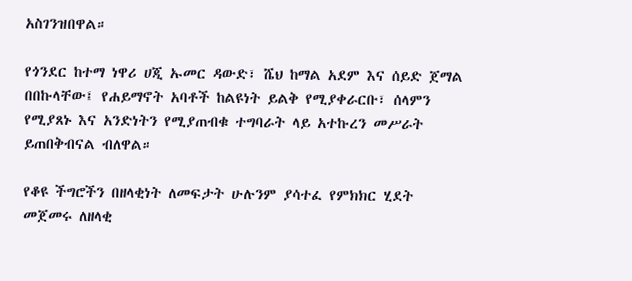አስገንዝበዋል።

የጎንደር ከተማ ነዋሪ ሀጂ ኡመር ዳውድ፣ ሼህ ከማል አደም እና ሰይድ ጀማል በበኩላቸው፤ የሐይማኖት አባቶች ከልዩነት ይልቅ የሚያቀራርቡ፣ ሰላምን የሚያጸኑ እና አንድነትን የሚያጠብቁ ተግባራት ላይ አተኩረን መሥራት ይጠበቅብናል ብለዋል።

የቆዩ ችግሮችን በዘላቂነት ለመፍታት ሁሉንም ያሳተፈ የምክክር ሂደት መጀመሩ ለዘላቂ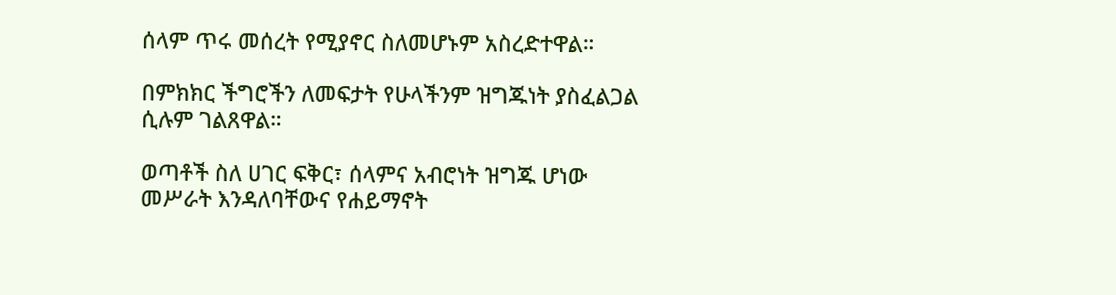ሰላም ጥሩ መሰረት የሚያኖር ስለመሆኑም አስረድተዋል።

በምክክር ችግሮችን ለመፍታት የሁላችንም ዝግጁነት ያስፈልጋል ሲሉም ገልጸዋል።

ወጣቶች ስለ ሀገር ፍቅር፣ ሰላምና አብሮነት ዝግጁ ሆነው መሥራት እንዳለባቸውና የሐይማኖት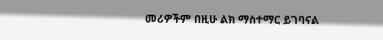መሪዎችም በዚሁ ልክ ማስተማር ይገባናል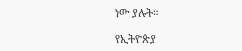ነው ያሉት።

የኢትዮጵያ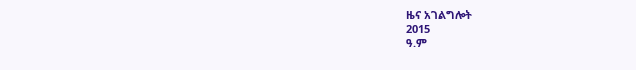ዜና አገልግሎት
2015
ዓ.ም